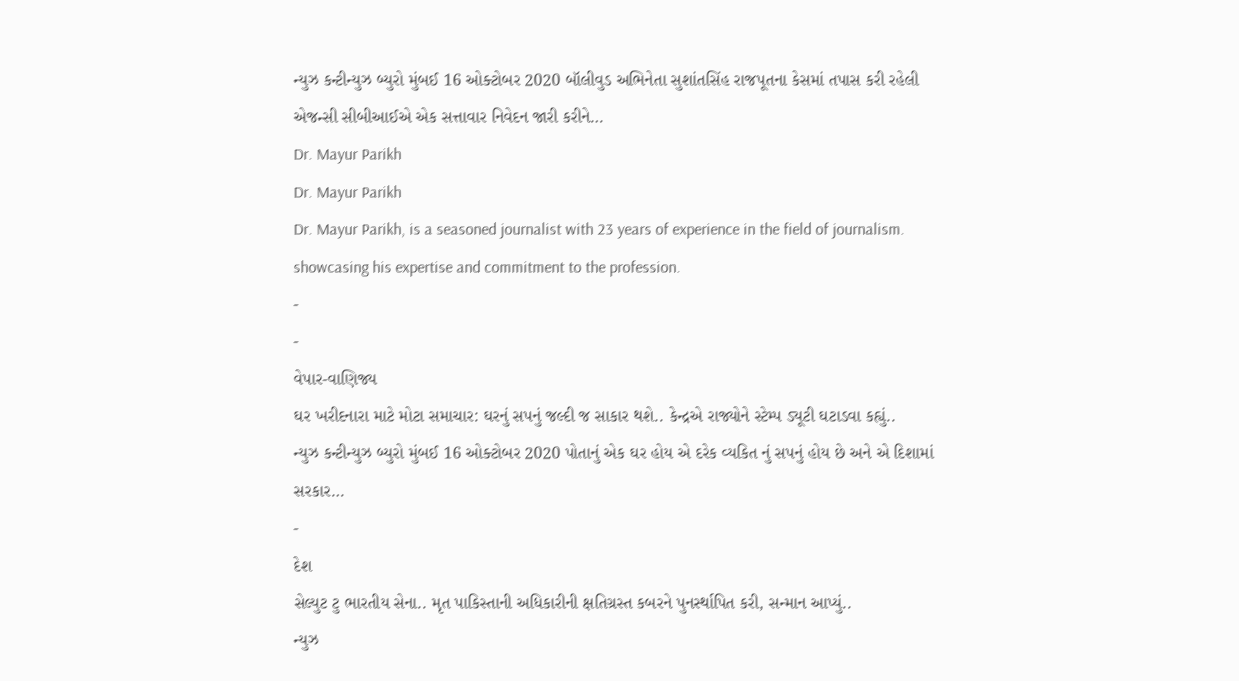ન્યુઝ કન્ટીન્યુઝ બ્યુરો મુંબઈ 16 ઓક્ટોબર 2020 બૉલીવુડ અભિનેતા સુશાંતસિંહ રાજપૂતના કેસમાં તપાસ કરી રહેલી એજન્સી સીબીઆઈએ એક સત્તાવાર નિવેદન જારી કરીને…
Dr. Mayur Parikh
Dr. Mayur Parikh
Dr. Mayur Parikh, is a seasoned journalist with 23 years of experience in the field of journalism. showcasing his expertise and commitment to the profession.
-
-
વેપાર-વાણિજ્ય
ઘર ખરીદનારા માટે મોટા સમાચાર: ઘરનું સપનું જલ્દી જ સાકાર થશે.. કેન્દ્રએ રાજ્યોને સ્ટેમ્પ ડ્યૂટી ઘટાડવા કહ્યું..
ન્યુઝ કન્ટીન્યુઝ બ્યુરો મુંબઈ 16 ઓક્ટોબર 2020 પોતાનું એક ઘર હોય એ દરેક વ્યકિત નું સપનું હોય છે અને એ દિશામાં સરકાર…
-
દેશ
સેલ્યુટ ટુ ભારતીય સેના.. મૃત પાકિસ્તાની અધિકારીની ક્ષતિગ્રસ્ત કબરને પુનર્સ્થાપિત કરી, સન્માન આપ્યું..
ન્યુઝ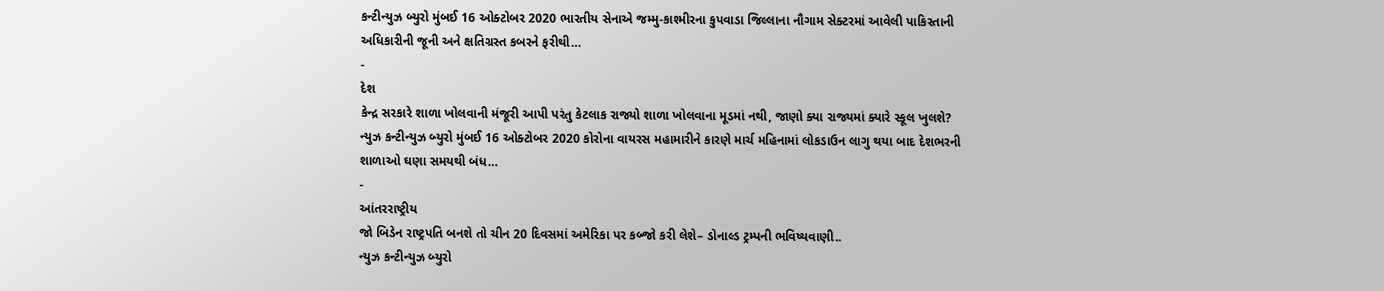કન્ટીન્યુઝ બ્યુરો મુંબઈ 16 ઓક્ટોબર 2020 ભારતીય સેનાએ જમ્મુ-કાશ્મીરના કુપવાડા જિલ્લાના નૌગામ સેક્ટરમાં આવેલી પાકિસ્તાની અધિકારીની જૂની અને ક્ષતિગ્રસ્ત કબરને ફરીથી…
-
દેશ
કેન્દ્ર સરકારે શાળા ખોલવાની મંજૂરી આપી પરંતુ કેટલાક રાજ્યો શાળા ખોલવાના મૂડમાં નથી, જાણો ક્યા રાજ્યમાં ક્યારે સ્કૂલ ખુલશે?
ન્યુઝ કન્ટીન્યુઝ બ્યુરો મુંબઈ 16 ઓક્ટોબર 2020 કોરોના વાયરસ મહામારીને કારણે માર્ચ મહિનામાં લોકડાઉન લાગુ થયા બાદ દેશભરની શાળાઓ ઘણા સમયથી બંધ…
-
આંતરરાષ્ટ્રીય
જો બિડેન રાષ્ટ્રપતિ બનશે તો ચીન 20 દિવસમાં અમેરિકા પર કબ્જો કરી લેશે– ડોનાલ્ડ ટ્રમ્પની ભવિષ્યવાણી..
ન્યુઝ કન્ટીન્યુઝ બ્યુરો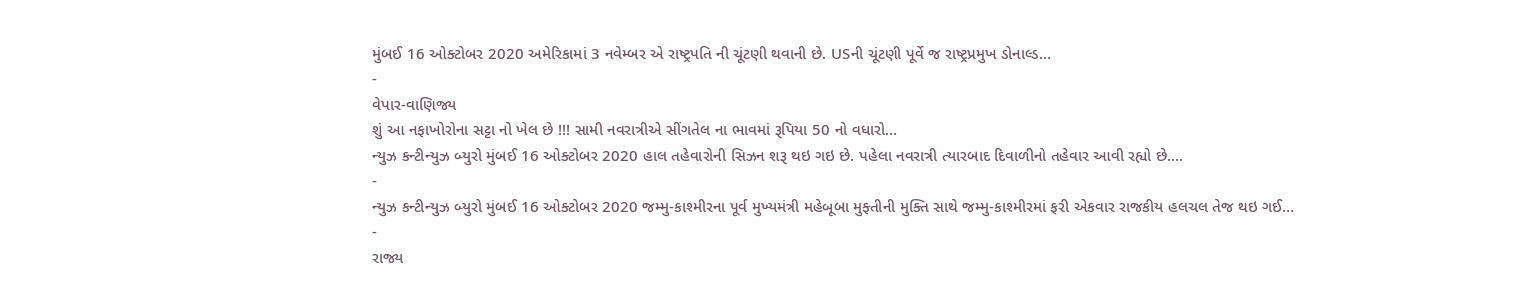મુંબઈ 16 ઓક્ટોબર 2020 અમેરિકામાં 3 નવેમ્બર એ રાષ્ટ્રપતિ ની ચૂંટણી થવાની છે. USની ચૂંટણી પૂર્વે જ રાષ્ટ્રપ્રમુખ ડોનાલ્ડ…
-
વેપાર-વાણિજ્ય
શું આ નફાખોરોના સટ્ટા નો ખેલ છે !!! સામી નવરાત્રીએ સીંગતેલ ના ભાવમાં રૂપિયા 50 નો વધારો…
ન્યુઝ કન્ટીન્યુઝ બ્યુરો મુંબઈ 16 ઓક્ટોબર 2020 હાલ તહેવારોની સિઝન શરૂ થઇ ગઇ છે. પહેલા નવરાત્રી ત્યારબાદ દિવાળીનો તહેવાર આવી રહ્યો છે.…
-
ન્યુઝ કન્ટીન્યુઝ બ્યુરો મુંબઈ 16 ઓક્ટોબર 2020 જમ્મુ-કાશ્મીરના પૂર્વ મુખ્યમંત્રી મહેબૂબા મુફ્તીની મુક્તિ સાથે જમ્મુ-કાશ્મીરમાં ફરી એકવાર રાજકીય હલચલ તેજ થઇ ગઈ…
-
રાજ્ય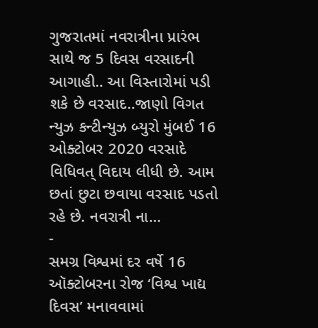ગુજરાતમાં નવરાત્રીના પ્રારંભ સાથે જ 5 દિવસ વરસાદની આગાહી.. આ વિસ્તારોમાં પડી શકે છે વરસાદ..જાણો વિગત
ન્યુઝ કન્ટીન્યુઝ બ્યુરો મુંબઈ 16 ઓક્ટોબર 2020 વરસાદે વિધિવત્ વિદાય લીધી છે. આમ છતાં છુટા છવાયા વરસાદ પડતો રહે છે. નવરાત્રી ના…
-
સમગ્ર વિશ્વમાં દર વર્ષે 16 ઑક્ટોબરના રોજ ‘વિશ્વ ખાદ્ય દિવસ’ મનાવવામાં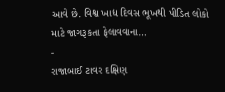આવે છે. વિશ્વ ખાદ્ય દિવસ ભૂખથી પીડિત લોકો માટે જાગરૂકતા ફેલાવવાના…
-
રાજાબાઈ ટાવર દક્ષિણ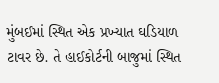મુંબઈમાં સ્થિત એક પ્રખ્યાત ઘડિયાળ ટાવર છે. તે હાઈકોર્ટની બાજુમાં સ્થિત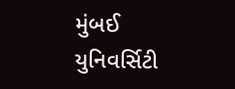મુંબઈ યુનિવર્સિટી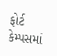ફોર્ટ કેમ્પસમાં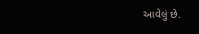આવેલું છે.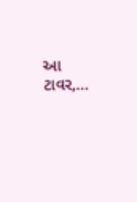આ ટાવર,…